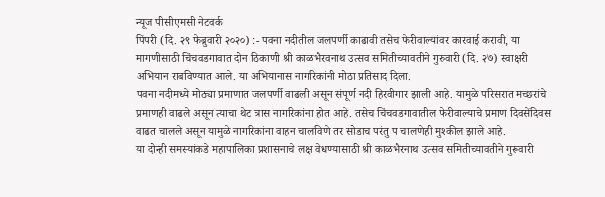न्यूज पीसीएमसी नेटवर्क
पिंपरी (दि. २९ फेब्रुवारी २०२०) :- पवना नदीतील जलपर्णी काढावी तसेच फेरीवाल्यांवर कारवाई करावी, या मागणीसाठी चिंचवडगावात दोन ठिकाणी श्री काळभैरवनाथ उत्सव समितीच्यावतीने गुरुवारी (दि. २७) स्वाक्षरी अभियान राबविण्यात आले. या अभियानास नागरिकांनी मोठा प्रतिसाद दिला.
पवना नदीमध्ये मोठ्या प्रमाणात जलपर्णी वाढली असून संपूर्ण नदी हिरवीगार झाली आहे. यामुळे परिसरात मच्छरांचे प्रमाणही वाढले असून त्याचा थेट त्रास नागरिकांना होत आहे. तसेच चिंचवडगावातील फेरीवाल्याचे प्रमाण दिवसेंदिवस वाढत चालले असून यामुळे नागरिकांना वाहन चालविणे तर सोडाच परंतु प चालणेही मुश्कील झाले आहे.
या दोन्ही समस्यांकडे महापालिका प्रशासनाचे लक्ष वेधण्यासाठी श्री काळभैरनाथ उत्सव समितीच्यावतीने गुरूवारी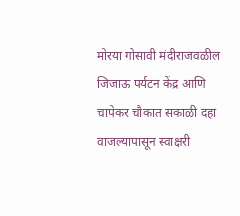मोरया गोसावी मंदीराजवळील जिजाऊ पर्यटन केंद्र आणि चापेकर चौकात सकाळी दहा वाजल्यापासून स्वाक्षरी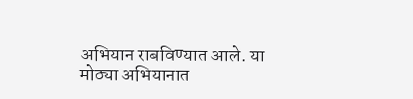अभियान राबविण्यात आले. या मोठ्या अभियानात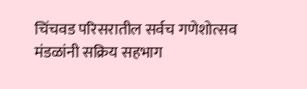चिंचवड परिसरातील सर्वच गणेशोत्सव मंडळांनी सक्रिय सहभाग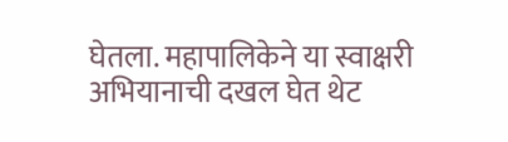घेतला. महापालिकेने या स्वाक्षरी अभियानाची दखल घेत थेट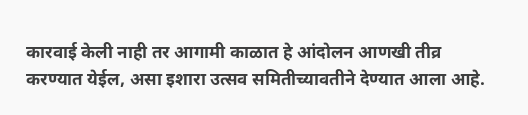कारवाई केली नाही तर आगामी काळात हे आंदोलन आणखी तीव्र करण्यात येईल, असा इशारा उत्सव समितीच्यावतीने देण्यात आला आहे.